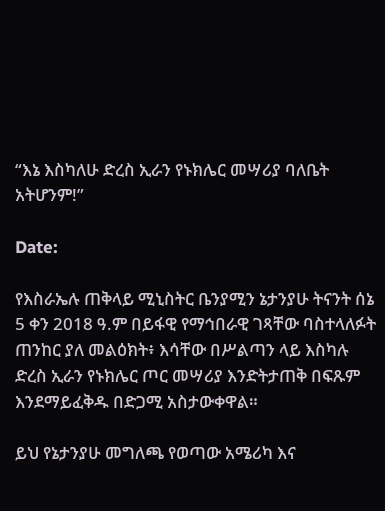“እኔ እስካለሁ ድረስ ኢራን የኑክሌር መሣሪያ ባለቤት አትሆንም!”

Date:

የእስራኤሉ ጠቅላይ ሚኒስትር ቤንያሚን ኔታንያሁ ትናንት ሰኔ 5 ቀን 2018 ዓ.ም በይፋዊ የማኅበራዊ ገጻቸው ባስተላለፉት ጠንከር ያለ መልዕክት፥ እሳቸው በሥልጣን ላይ እስካሉ ድረስ ኢራን የኑክሌር ጦር መሣሪያ እንድትታጠቅ በፍጹም እንደማይፈቅዱ በድጋሚ አስታውቀዋል።

ይህ የኔታንያሁ መግለጫ የወጣው አሜሪካ እና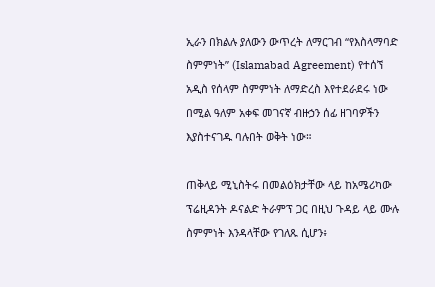ኢራን በክልሉ ያለውን ውጥረት ለማርገብ “የእስላማባድ ስምምነት” (Islamabad Agreement) የተሰኘ አዲስ የሰላም ስምምነት ለማድረስ እየተደራደሩ ነው በሚል ዓለም አቀፍ መገናኛ ብዙኃን ሰፊ ዘገባዎችን እያስተናገዱ ባሉበት ወቅት ነው።

ጠቅላይ ሚኒስትሩ በመልዕክታቸው ላይ ከአሜሪካው ፕሬዚዳንት ዶናልድ ትራምፕ ጋር በዚህ ጉዳይ ላይ ሙሉ ስምምነት እንዳላቸው የገለጹ ሲሆን፥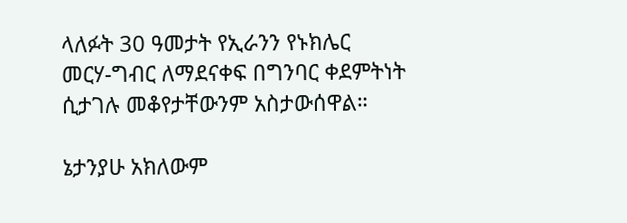ላለፉት 30 ዓመታት የኢራንን የኑክሌር መርሃ-ግብር ለማደናቀፍ በግንባር ቀደምትነት ሲታገሉ መቆየታቸውንም አስታውሰዋል።

ኔታንያሁ አክለውም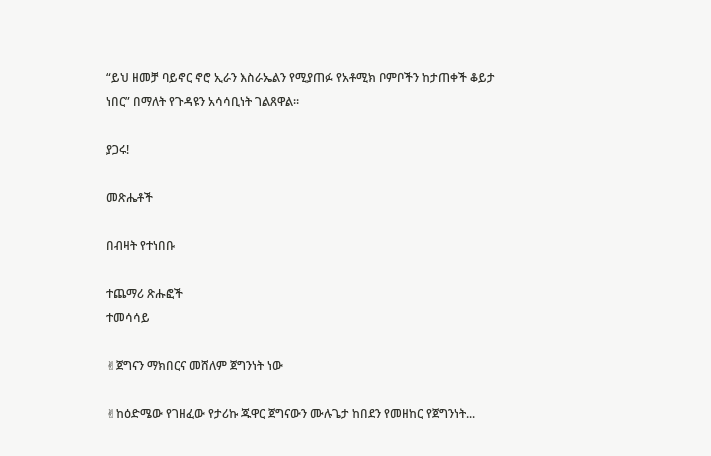“ይህ ዘመቻ ባይኖር ኖሮ ኢራን እስራኤልን የሚያጠፉ የአቶሚክ ቦምቦችን ከታጠቀች ቆይታ ነበር” በማለት የጉዳዩን አሳሳቢነት ገልጸዋል።

ያጋሩ!

መጽሔቶች

በብዛት የተነበቡ

ተጨማሪ ጽሑፎች
ተመሳሳይ

✌ጀግናን ማክበርና መሸለም ጀግንነት ነው

✌ከዕድሜው የገዘፈው የታሪኩ ጁዋር ጀግናውን ሙሉጌታ ከበደን የመዘከር የጀግንነት...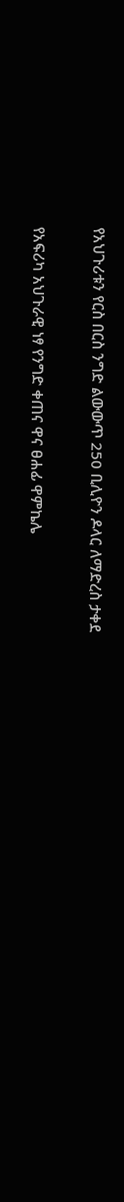የአህጉሪቱን የርስ በርስ ንግድ ልውውጥ 250 ቢሊዮን ዶላር ለማድረስ ታቀደ

የአፍሪካ አህጉራዊ ነፃ የንግድ ቀጠና ዋና ፀሐፊ ዋምኬሌ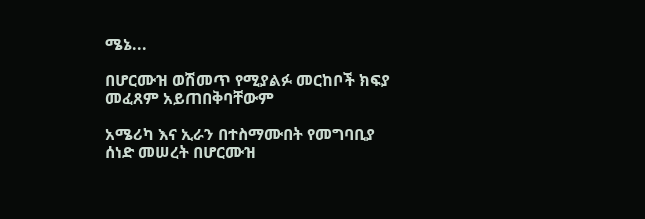ሜኔ...

በሆርሙዝ ወሽመጥ የሚያልፉ መርከቦች ክፍያ መፈጸም አይጠበቅባቸውም

አሜሪካ እና ኢራን በተስማሙበት የመግባቢያ ሰነድ መሠረት በሆርሙዝ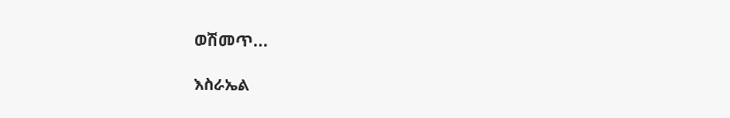ወሽመጥ...

እስራኤል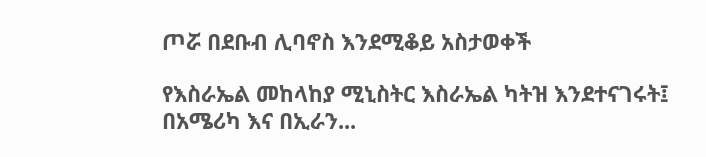ጦሯ በደቡብ ሊባኖስ እንደሚቆይ አስታወቀች

የእስራኤል መከላከያ ሚኒስትር እስራኤል ካትዝ እንደተናገሩት፤ በአሜሪካ እና በኢራን...